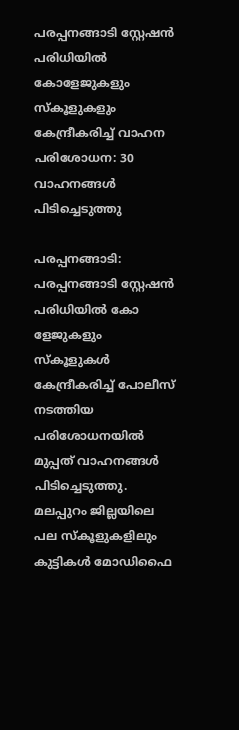പരപ്പനങ്ങാടി സ്റ്റേഷന്‍ പരിധിയില്‍ കോളേജുകളും സ്‌കൂളുകളും കേന്ദ്രീകരിച്ച് വാഹന പരിശോധന: 30 വാഹനങ്ങള്‍ പിടിച്ചെടുത്തു

പരപ്പനങ്ങാടി: പരപ്പനങ്ങാടി സ്റ്റേഷന്‍ പരിധിയില്‍ കോ
ളേജുകളും സ്‌കൂളുകള്‍ കേന്ദ്രീകരിച്ച് പോലീസ് നടത്തിയ പരിശോധനയില്‍ മുപ്പത് വാഹനങ്ങള്‍ പിടിച്ചെടുത്തു. മലപ്പുറം ജില്ലയിലെ പല സ്‌കൂളുകളിലും കുട്ടികള്‍ മോഡിഫൈ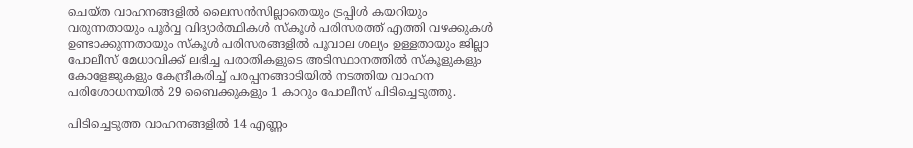ചെയ്ത വാഹനങ്ങളില്‍ ലൈസന്‍സില്ലാതെയും ട്രപ്പിള്‍ കയറിയും വരുന്നതായും പൂര്‍വ്വ വിദ്യാര്‍ത്ഥികള്‍ സ്‌കൂള്‍ പരിസരത്ത് എത്തി വഴക്കുകള്‍ ഉണ്ടാക്കുന്നതായും സ്‌കൂള്‍ പരിസരങ്ങളില്‍ പൂവാല ശല്യം ഉള്ളതായും ജില്ലാ പോലീസ് മേധാവിക്ക് ലഭിച്ച പരാതികളുടെ അടിസ്ഥാനത്തില്‍ സ്‌കൂളുകളും കോളേജുകളും കേന്ദ്രീകരിച്ച് പരപ്പനങ്ങാടിയില്‍ നടത്തിയ വാഹന പരിശോധനയില്‍ 29 ബൈക്കുകളും 1 കാറും പോലീസ് പിടിച്ചെടുത്തു.

പിടിച്ചെടുത്ത വാഹനങ്ങളില്‍ 14 എണ്ണം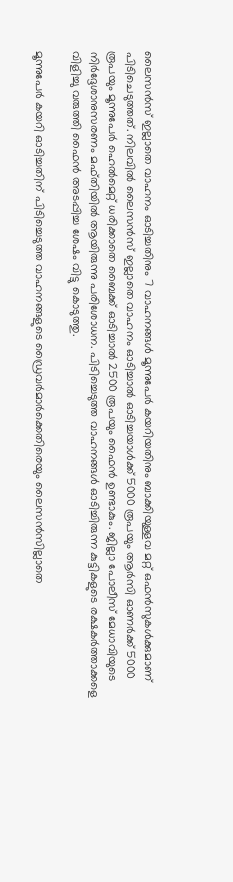ലൈസന്‍സ് ഇല്ലാതെ വാഹനം ഓടിച്ചതിനും 7 വാഹനങ്ങള്‍ മൂന്നുപേര്‍ കയറിയതിനും ബാക്കിയുള്ളവ മറ്റ് ഒഫന്‍സുകള്‍ക്കുമാണ് പിടിചെടുത്തത്. നിലവില്‍ ലൈസന്‍സ് ഇല്ലാതെ വാഹനം ഓടിച്ചാല്‍ ഓടിച്ചയാള്‍ക്ക് 5000 രൂപയും ആര്‍സി ഓണര്‍ക്ക് 5000 രൂപയും മൂന്നുപേര്‍ ഹെല്‍മെറ്റ് ധരിക്കാതെ ബൈക്ക് ഓടിച്ചാല്‍ 2500 രൂപയും ഫൈന്‍ ഉണ്ടാകും. ജില്ലാ പോലീസ് മേധാവിയുടെ നിര്‍ദ്ദേശാനുസരണം മഫ്തിയില്‍ ആയിരുന്നു പരിശോധന. പിടിച്ചെടുത്ത വാഹനങ്ങള്‍ ഓടിച്ചിരുന്ന കുട്ടികളുടെ രക്ഷകര്‍ത്താക്കളെ വിളിച്ചു വരുത്തി ഫൈന്‍ അടപ്പിച്ച ശേഷം വിട്ടു കൊടുത്തു.

മൂന്നുപേര്‍ കയറി ഓടിച്ചതിന് പിടിച്ചെടുത്ത വാഹനങ്ങളുടെ ഡ്രൈവര്‍മാര്‍ക്കെതിരെയും ലൈസന്‍സില്ലാതെ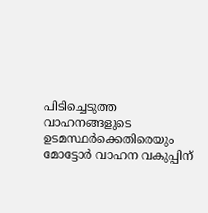പിടിച്ചെടുത്ത വാഹനങ്ങളുടെ ഉടമസ്ഥര്‍ക്കെതിരെയും മോട്ടോര്‍ വാഹന വകുപ്പിന്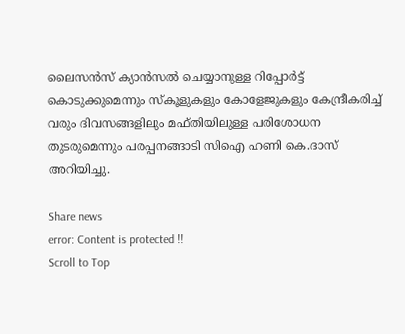ലൈസന്‍സ് ക്യാന്‍സല്‍ ചെയ്യാനുള്ള റിപ്പോര്‍ട്ട് കൊടുക്കുമെന്നും സ്‌കൂളുകളും കോളേജുകളും കേന്ദ്രീകരിച്ച് വരും ദിവസങ്ങളിലും മഫ്തിയിലുള്ള പരിശോധന തുടരുമെന്നും പരപ്പനങ്ങാടി സിഐ ഹണി കെ.ദാസ് അറിയിച്ചു.

Share news
error: Content is protected !!
Scroll to Top